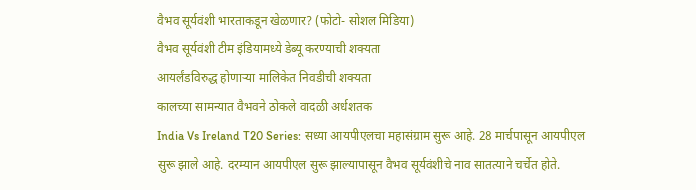वैभव सूर्यवंशी भारताकडून खेळणार? (फोटो- सोशल मिडिया)
वैभव सूर्यवंशी टीम इंडियामध्ये डेब्यू करण्याची शक्यता
आयर्लंडविरुद्ध होणाऱ्या मालिकेत निवडीची शक्यता
कालच्या सामन्यात वैभवने ठोकले वादळी अर्धशतक
India Vs Ireland T20 Series: सध्या आयपीएलचा महासंग्राम सुरू आहे. 28 मार्चपासून आयपीएल सुरू झाले आहे. दरम्यान आयपीएल सुरू झाल्यापासून वैभव सूर्यवंशीचे नाव सातत्याने चर्चेत होते.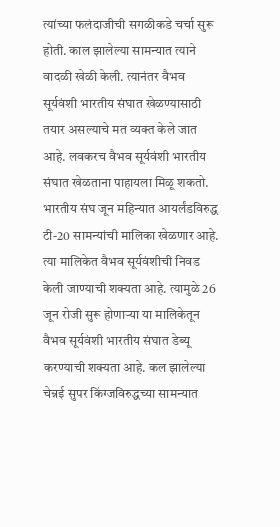त्यांच्या फलंदाजीची सगळीकडे चर्चा सुरू होती. काल झालेल्या सामन्यात त्याने वादळी खेळी केली. त्यानंतर वैभव सूर्यवंशी भारतीय संघात खेळण्यासाठी तयार असल्याचे मत व्यक्त केले जात आहे. लवकरच वैभव सूर्यवंशी भारतीय संघात खेळताना पाहायला मिळू शकतो.
भारतीय संघ जून महिन्यात आयर्लंडविरुद्ध टी-20 सामन्यांची मालिका खेळणार आहे. त्या मालिकेत वैभव सूर्यवंशीची निवड केली जाण्याची शक्यता आहे. त्यामुळे 26 जून रोजी सुरू होणाऱ्या या मालिकेतून वैभव सूर्यवंशी भारतीय संघात डेब्यू करण्याची शक्यता आहे. कल झालेल्या चेन्नई सुपर किंग्जविरुद्धच्या सामन्यात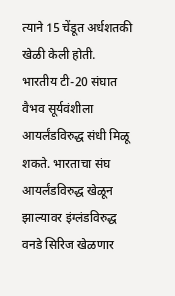त्याने 15 चेंडूत अर्धशतकी खेळी केली होती.
भारतीय टी-20 संघात वैभव सूर्यवंशीला आयर्लंडविरुद्ध संधी मिळू शकते. भारताचा संघ आयर्लंडविरुद्ध खेळून झाल्यावर इंग्लंडविरुद्ध वनडे सिरिज खेळणार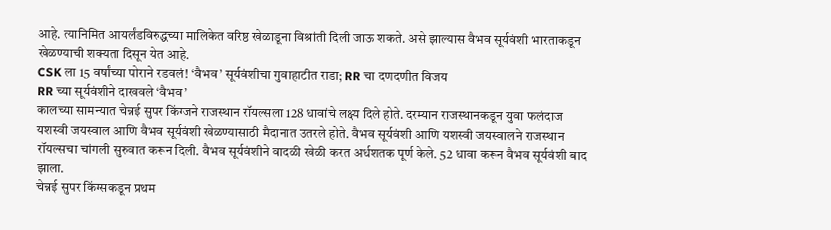आहे. त्यानिमित आयर्लंडविरुद्धच्या मालिकेत वरिष्ठ खेळाडूना विश्रांती दिली जाऊ शकते. असे झाल्यास वैभव सूर्यवंशी भारताकडून खेळण्याची शक्यता दिसून येत आहे.
CSK ला 15 वर्षांच्या पोराने रडवलं! ‘वैभव’ सूर्यवंशीचा गुवाहाटीत राडा; RR चा दणदणीत विजय
RR च्या सूर्यवंशीने दाखवले ‘वैभव’
कालच्या सामन्यात चेन्नई सुपर किंग्जने राजस्थान रॉयल्सला 128 धावांचे लक्ष्य दिले होते. दरम्यान राजस्थानकडून युवा फलंदाज यशस्वी जयस्वाल आणि वैभव सूर्यवंशी खेळण्यासाठी मैदानात उतरले होते. वैभव सूर्यवंशी आणि यशस्वी जयस्वालने राजस्थान रॉयल्सचा चांगली सुरुवात करून दिली. वैभव सूर्यवंशीने वादळी खेळी करत अर्धशतक पूर्ण केले. 52 धावा करून वैभव सूर्यवंशी बाद झाला.
चेन्नई सुपर किंग्सकडून प्रथम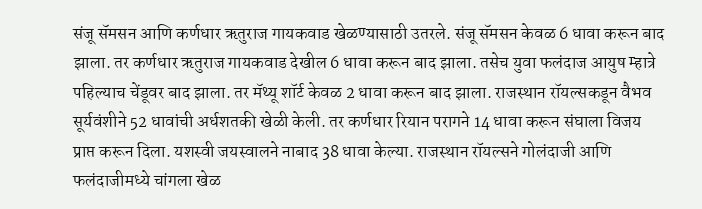संजू सॅमसन आणि कर्णधार ऋतुराज गायकवाड खेळण्यासाठी उतरले. संजू सॅमसन केवळ 6 धावा करून बाद झाला. तर कर्णधार ऋतुराज गायकवाड देखील 6 धावा करून बाद झाला. तसेच युवा फलंदाज आयुष म्हात्रे पहिल्याच चेंडूवर बाद झाला. तर मॅथ्यू शॉर्ट केवळ 2 धावा करून बाद झाला. राजस्थान रॉयल्सकडून वैभव सूर्यवंशीने 52 धावांची अर्धशतकी खेळी केली. तर कर्णधार रियान परागने 14 धावा करून संघाला विजय प्राप्त करून दिला. यशस्वी जयस्वालने नाबाद 38 धावा केल्या. राजस्थान रॉयल्सने गोलंदाजी आणि फलंदाजीमध्ये चांगला खेळ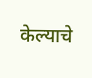केल्याचे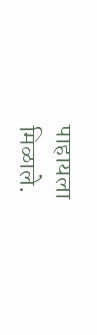पाहायला मिळाले.